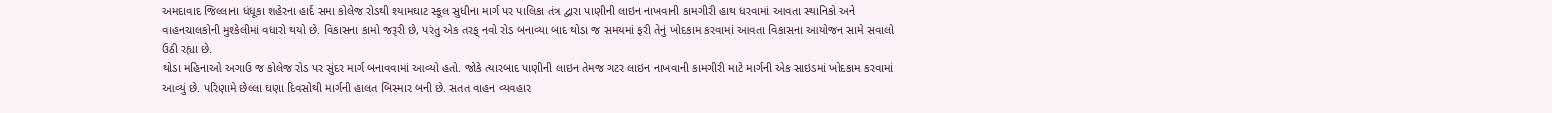અમદાવાદ જિલ્લાના ધંધૂકા શહેરના હાર્દ સમા કોલેજ રોડથી શ્યામઘાટ સ્કૂલ સુધીના માર્ગ પર પાલિકા તંત્ર દ્વારા પાણીની લાઇન નાખવાની કામગીરી હાથ ધરવામાં આવતા સ્થાનિકો અને વાહનચાલકોની મુશ્કેલીમાં વધારો થયો છે. વિકાસના કામો જરૂરી છે, પરંતુ એક તરફ્ નવો રોડ બનાવ્યા બાદ થોડા જ સમયમાં ફરી તેનું ખોદકામ કરવામાં આવતા વિકાસના આયોજન સામે સવાલો ઉઠી રહ્યા છે.
થોડા મહિનાઓ અગાઉ જ કોલેજ રોડ પર સુંદર માર્ગ બનાવવામાં આવ્યો હતો. જોકે ત્યારબાદ પાણીની લાઇન તેમજ ગટર લાઇન નાખવાની કામગીરી માટે માર્ગની એક સાઇડમાં ખોદકામ કરવામાં આવ્યું છે. પરિણામે છેલ્લા ઘણા દિવસોથી માર્ગની હાલત બિસ્માર બની છે. સતત વાહન વ્યવહાર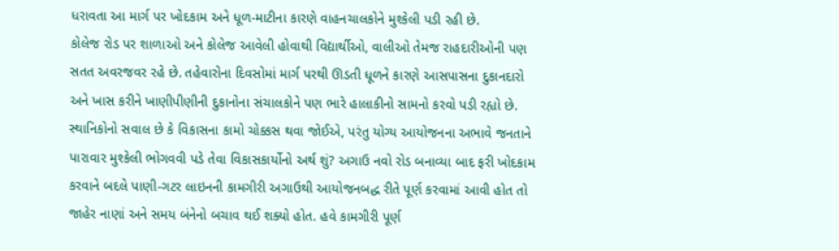ધરાવતા આ માર્ગ પર ખોદકામ અને ધૂળ-માટીના કારણે વાહનચાલકોને મુશ્કેલી પડી રહી છે.
કોલેજ રોડ પર શાળાઓ અને કોલેજ આવેલી હોવાથી વિદ્યાર્થીઓ, વાલીઓ તેમજ રાહદારીઓની પણ સતત અવરજવર રહે છે. તહેવારોના દિવસોમાં માર્ગ પરથી ઊડતી ધૂળને કારણે આસપાસના દુકાનદારો અને ખાસ કરીને ખાણીપીણીની દુકાનોના સંચાલકોને પણ ભારે હાલાકીનો સામનો કરવો પડી રહ્યો છે. સ્થાનિકોનો સવાલ છે કે વિકાસના કામો ચોક્કસ થવા જોઈએ, પરંતુ યોગ્ય આયોજનના અભાવે જનતાને પારાવાર મુશ્કેલી ભોગવવી પડે તેવા વિકાસકાર્યોનો અર્થ શું? અગાઉ નવો રોડ બનાવ્યા બાદ ફરી ખોદકામ કરવાને બદલે પાણી-ગટર લાઇનની કામગીરી અગાઉથી આયોજનબદ્ધ રીતે પૂર્ણ કરવામાં આવી હોત તો જાહેર નાણાં અને સમય બંનેનો બચાવ થઈ શક્યો હોત. હવે કામગીરી પૂર્ણ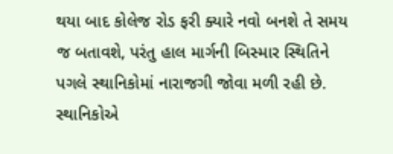થયા બાદ કોલેજ રોડ ફરી ક્યારે નવો બનશે તે સમય જ બતાવશે, પરંતુ હાલ માર્ગની બિસ્માર સ્થિતિને પગલે સ્થાનિકોમાં નારાજગી જોવા મળી રહી છે. સ્થાનિકોએ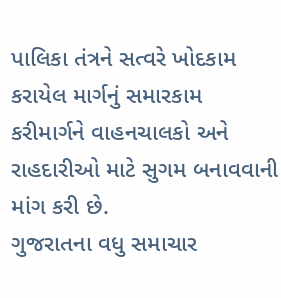પાલિકા તંત્રને સત્વરે ખોદકામ કરાયેલ માર્ગનું સમારકામ કરીમાર્ગને વાહનચાલકો અને રાહદારીઓ માટે સુગમ બનાવવાની માંગ કરી છે.
ગુજરાતના વધુ સમાચાર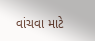વાંચવા માટે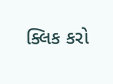ક્લિક કરો